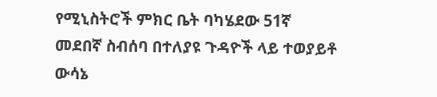የሚኒስትሮች ምክር ቤት ባካሄደው 51ኛ መደበኛ ስብሰባ በተለያዩ ጉዳዮች ላይ ተወያይቶ ውሳኔ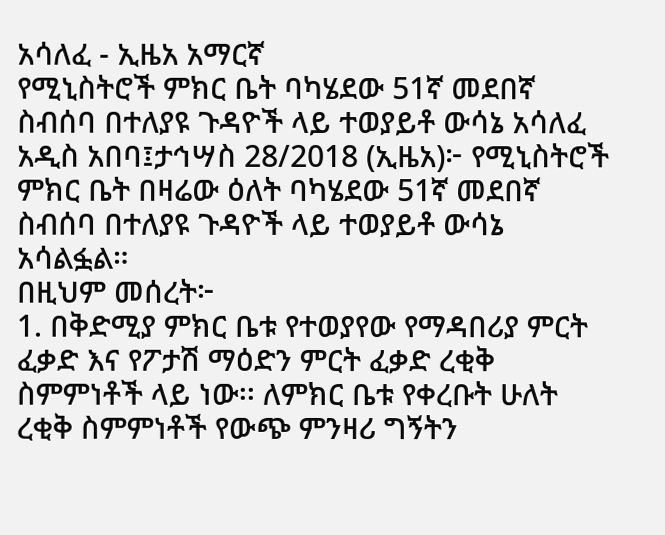አሳለፈ - ኢዜአ አማርኛ
የሚኒስትሮች ምክር ቤት ባካሄደው 51ኛ መደበኛ ስብሰባ በተለያዩ ጉዳዮች ላይ ተወያይቶ ውሳኔ አሳለፈ
አዲስ አበባ፤ታኅሣስ 28/2018 (ኢዜአ)፦ የሚኒስትሮች ምክር ቤት በዛሬው ዕለት ባካሄደው 51ኛ መደበኛ ስብሰባ በተለያዩ ጉዳዮች ላይ ተወያይቶ ውሳኔ አሳልፏል።
በዚህም መሰረት፦
1. በቅድሚያ ምክር ቤቱ የተወያየው የማዳበሪያ ምርት ፈቃድ እና የፖታሽ ማዕድን ምርት ፈቃድ ረቂቅ ስምምነቶች ላይ ነው፡፡ ለምክር ቤቱ የቀረቡት ሁለት ረቂቅ ስምምነቶች የውጭ ምንዛሪ ግኝትን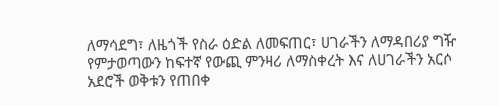ለማሳደግ፣ ለዜጎች የስራ ዕድል ለመፍጠር፣ ሀገራችን ለማዳበሪያ ግዥ የምታወጣውን ከፍተኛ የውጪ ምንዛሪ ለማስቀረት እና ለሀገራችን አርሶ አደሮች ወቅቱን የጠበቀ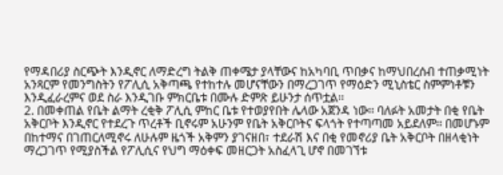የማዳበሪያ ስርጭት እንዲኖር ለማድረግ ትልቅ ጠቀሜታ ያላቸውና ከአካባቢ ጥበቃና ከማህበረሰብ ተጠቃሚነት አንጻርም የመንግስትን የፖሊሲ አቅጣጫ የተከተሉ መሆናቸውን በማረጋገጥ የማዕድን ሚኒስቴር ስምምነቶቹን እንዲፈራረምና ወደ ስራ እንዲገቡ ምክርቤቱ በሙሉ ድምጽ ይሁንታ ሰጥቷል፡፡
2. በመቀጠል የቤት ልማት ረቂቅ ፖሊሲ ምከር ቤቱ የተወያየበት ሌላው አጀንዳ ነው፡፡ ባለፉት አመታት በቂ የቤት አቅርቦት እንዲኖር የተደረጉ ጥረቶች ቢኖሩም አሁንም የቤት አቅርቦትና ፍላጎት የተጣጣመ አይደለም፡፡ በመሆኑም በከተማና በገጠርለሚኖሩ ለሁሉም ዜጎች አቅምን ያገናዘበ፣ ተደራሽ እና በቂ የመኖሪያ ቤት አቅርቦት በዘላቂነት ማረጋገጥ የሚያስችል የፖሊሲና የህግ ማዕቀፍ መዘርጋት አስፈላጊ ሆኖ በመገኘቱ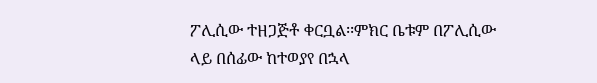ፖሊሲው ተዘጋጅቶ ቀርቧል፡፡ምክር ቤቱም በፖሊሲው ላይ በሰፊው ከተወያየ በኋላ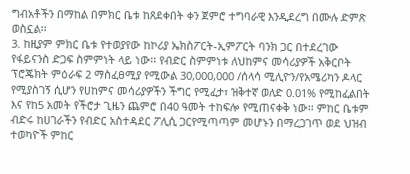ግብአቶችን በማከል በምክር ቤቱ ከጸደቀበት ቀን ጀምሮ ተግባራዊ እንዲደረግ በሙሉ ድምጽ ወስኗል፡፡
3. ከዚያም ምክር ቤቱ የተወያየው ከኮሪያ ኤክስፖርት-ኢምፖርት ባንክ ጋር በተደረገው የፋይናንስ ድጋፍ ስምምነት ላይ ነው፡፡ የብድር ስምምነቱ ለህከምና መሳሪያዎች አቅርቦት ፕሮጄክት ምዕራፍ 2 ማስፈፀሚያ የሚውል 30,000,000 /ሰላሳ ሚሊዮን/የአሜሪካን ዶላር የሚያስገኝ ሲሆን የሀከምና መሳሪያዎችን ችግር የሚፈታ፣ ዝቅተኛ ወለድ 0.01% የሚከፈልበት እና የከ5 አመት የችሮታ ጊዜን ጨምሮ በ40 ዓመት ተከፍሎ የሚጠናቀቅ ነው፡፡ ምከር ቤቱም ብድሩ ከሀገራችን የብድር አስተዳደር ፖሊሲ ጋርየሚጣጣም መሆኑን በማረጋገጥ ወደ ህዝብ ተወካዮች ምከር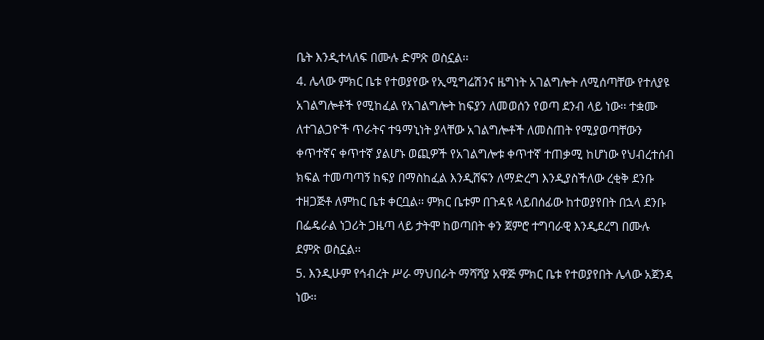ቤት እንዲተላለፍ በሙሉ ድምጽ ወስኗል፡፡
4. ሌላው ምክር ቤቱ የተወያየው የኢሚግሬሽንና ዜግነት አገልግሎት ለሚሰጣቸው የተለያዩ አገልግሎቶች የሚከፈል የአገልግሎት ከፍያን ለመወሰን የወጣ ደንብ ላይ ነው፡፡ ተቋሙ ለተገልጋዮች ጥራትና ተዓማኒነት ያላቸው አገልግሎቶች ለመስጠት የሚያወጣቸውን ቀጥተኛና ቀጥተኛ ያልሆኑ ወጪዎች የአገልግሎቱ ቀጥተኛ ተጠቃሚ ከሆነው የህብረተሰብ ክፍል ተመጣጣኝ ከፍያ በማስከፈል እንዲሸፍን ለማድረግ እንዲያስችለው ረቂቅ ደንቡ ተዘጋጅቶ ለምከር ቤቱ ቀርቧል፡፡ ምክር ቤቱም በጉዳዩ ላይበሰፊው ከተወያየበት በኋላ ደንቡ በፌዴራል ነጋሪት ጋዜጣ ላይ ታትሞ ከወጣበት ቀን ጀምሮ ተግባራዊ እንዲደረግ በሙሉ ደምጽ ወስኗል፡፡
5. እንዲሁም የኅብረት ሥራ ማህበራት ማሻሻያ አዋጅ ምክር ቤቱ የተወያየበት ሌላው አጀንዳ ነው፡፡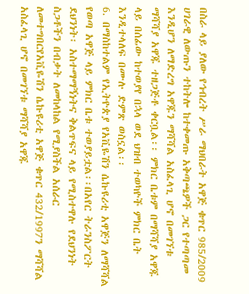በስራ ላይ ያለው የኅብረት ሥራ ማህበራት አዋጅ ቁጥር 985/2009 ሀገራዊ ለውጡን ተከትሎ ከተቀመጡ አቅጣጫዎች ጋር የተጣጣመ እንዲሆን ለማድረግ አዋጁን ማሻሻል አስፈላጊ ሆኖ በመገኘቱ ማሻሻያ አዋጁ ተዘጋጅቶ ቀርቧል፡፡ ምክር ቤቱም በማሻሻያ አዋጁ ላይ በሰፊው ከተወያየ በኋላ ወደ ህዝብ ተወካዮች ምክር ቤት እንዲተላለፍ በሙሉ ድምጽ ወስኗል፡፡
6. በማስከተልም የኢትዮጵያ የአቪዬሽን ሴኩዩሪቲ አዋጅን ለማሻሻል የወጣ አዋጅ ላይ ምክር ቤቱ ተወያይቷል፡፡በአየር ትራንስፖርት ደህንነት፡ አስተማማኝነትና ቅልጥፍና ላይ የሚስተዋሉ የደህንነት ስጋቶችን በብቃት ለመከላከል የሚያስችል አሰራር ለመተግበርየአቪዬሽን ሴኩዩሪቲ አዋጅ ቁጥር 432/1997ን ማሻሻል አስፈላጊ ሆኖ በመገኘቱ ማሻሻያ አዋጁ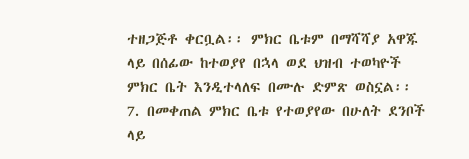ተዘጋጅቶ ቀርቧል፡፡ ምክር ቤቱም በማሻሻያ አዋጁ ላይ በሰፊው ከተወያየ በኋላ ወደ ህዝብ ተወካዮች ምክር ቤት እንዲተላለፍ በሙሉ ድምጽ ወስኗል፡፡
7. በመቀጠል ምክር ቤቱ የተወያየው በሁለት ደንቦች ላይ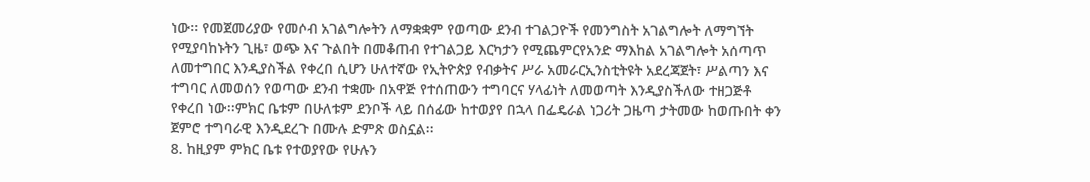ነው፡፡ የመጀመሪያው የመሶብ አገልግሎትን ለማቋቋም የወጣው ደንብ ተገልጋዮች የመንግስት አገልግሎት ለማግኘት የሚያባከኑትን ጊዜ፣ ወጭ እና ጉልበት በመቆጠብ የተገልጋይ እርካታን የሚጨምርየአንድ ማእከል አገልግሎት አሰጣጥ ለመተግበር እንዲያስችል የቀረበ ሲሆን ሁለተኛው የኢትዮጵያ የብቃትና ሥራ አመራርኢንስቲትዩት አደረጃጀት፣ ሥልጣን እና ተግባር ለመወሰን የወጣው ደንብ ተቋሙ በአዋጅ የተሰጠውን ተግባርና ሃላፊነት ለመወጣት እንዲያስችለው ተዘጋጅቶ የቀረበ ነው፡፡ምክር ቤቱም በሁለቱም ደንቦች ላይ በሰፊው ከተወያየ በኋላ በፌዴራል ነጋሪት ጋዜጣ ታትመው ከወጡበት ቀን ጀምሮ ተግባራዊ እንዲደረጉ በሙሉ ድምጽ ወስኗል፡፡
8. ከዚያም ምክር ቤቱ የተወያየው የሁሉን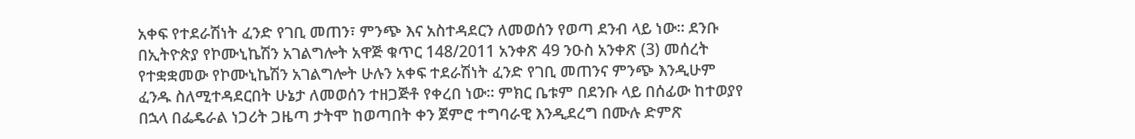አቀፍ የተደራሽነት ፈንድ የገቢ መጠን፣ ምንጭ እና አስተዳደርን ለመወሰን የወጣ ደንብ ላይ ነው፡፡ ደንቡ በኢትዮጵያ የኮሙኒኬሽን አገልግሎት አዋጅ ቁጥር 148/2011 አንቀጽ 49 ንዑስ አንቀጽ (3) መሰረት የተቋቋመው የኮሙኒኬሽን አገልግሎት ሁሉን አቀፍ ተደራሽነት ፈንድ የገቢ መጠንና ምንጭ እንዲሁም ፈንዱ ስለሚተዳደርበት ሁኔታ ለመወሰን ተዘጋጅቶ የቀረበ ነው፡፡ ምክር ቤቱም በደንቡ ላይ በሰፊው ከተወያየ በኋላ በፌዴራል ነጋሪት ጋዜጣ ታትሞ ከወጣበት ቀን ጀምሮ ተግባራዊ እንዲደረግ በሙሉ ድምጽ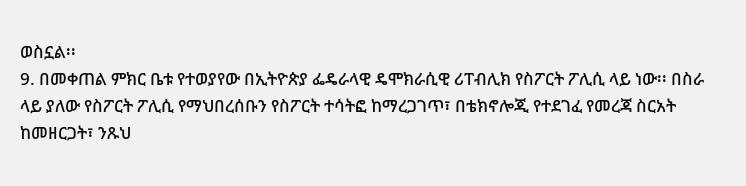ወስኗል፡፡
9. በመቀጠል ምክር ቤቱ የተወያየው በኢትዮጵያ ፌዴራላዊ ዴሞክራሲዊ ሪፐብሊክ የስፖርት ፖሊሲ ላይ ነው፡፡ በስራ ላይ ያለው የስፖርት ፖሊሲ የማህበረሰቡን የስፖርት ተሳትፎ ከማረጋገጥ፣ በቴክኖሎጂ የተደገፈ የመረጃ ስርአት ከመዘርጋት፣ ንጹህ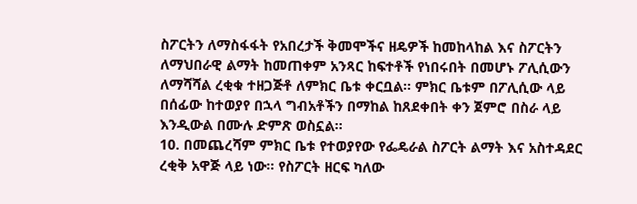ስፖርትን ለማስፋፋት የአበረታች ቅመሞችና ዘዴዎች ከመከላከል እና ስፖርትን ለማህበራዊ ልማት ከመጠቀም አንጻር ከፍተቶች የነበሩበት በመሆኑ ፖሊሲውን ለማሻሻል ረቂቁ ተዘጋጅቶ ለምክር ቤቱ ቀርቧል፡፡ ምክር ቤቱም በፖሊሲው ላይ በሰፊው ከተወያየ በኋላ ግብአቶችን በማከል ከጸደቀበት ቀን ጀምሮ በስራ ላይ እንዲውል በሙሉ ድምጽ ወስኗል፡፡
10. በመጨረሻም ምክር ቤቱ የተወያየው የፌዴራል ስፖርት ልማት እና አስተዳደር ረቂቅ አዋጅ ላይ ነው፡፡ የስፖርት ዘርፍ ካለው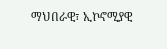ማህበራዊ፣ ኢኮኖሚያዊ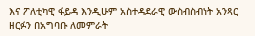እና ፖለቲካዊ ፋይዳ እንዲሁም አስተዳደራዊ ውስብስብነት አንጻር ዘርፉን በአግባቡ ለመምራት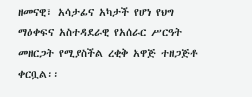ዘመናዊ፣ አሳታፊና አካታች የሆነ የህግ ማዕቀፍና አስተዳደራዊ የአሰራር ሥርዓት መዘርጋት የሚያስችል ረቂቅ አዋጅ ተዘጋጅቶ ቀርቧል፡፡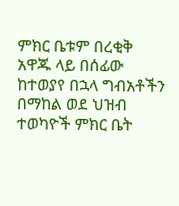ምክር ቤቱም በረቂቅ አዋጁ ላይ በሰፊው ከተወያየ በኋላ ግብአቶችን በማከል ወደ ህዝብ ተወካዮች ምክር ቤት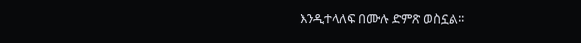እንዲተላለፍ በሙሉ ድምጽ ወስኗል፡፡